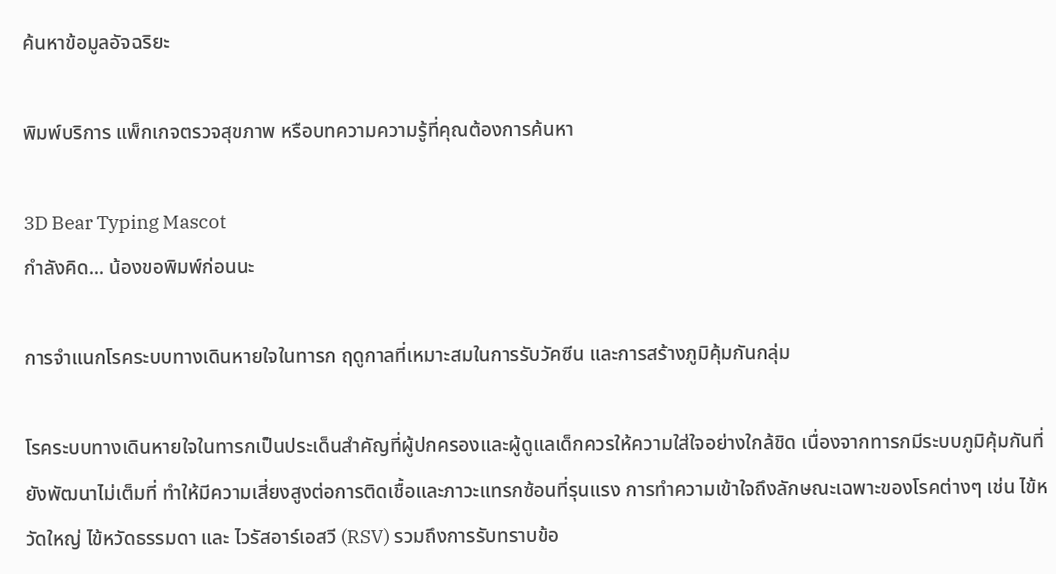ค้นหาข้อมูลอัจฉริยะ

พิมพ์บริการ แพ็กเกจตรวจสุขภาพ หรือบทความความรู้ที่คุณต้องการค้นหา

3D Bear Typing Mascot
กำลังคิด... น้องขอพิมพ์ก่อนนะ

การจำแนกโรคระบบทางเดินหายใจในทารก ฤดูกาลที่เหมาะสมในการรับวัคซีน และการสร้างภูมิคุ้มกันกลุ่ม

โรคระบบทางเดินหายใจในทารกเป็นประเด็นสำคัญที่ผู้ปกครองและผู้ดูแลเด็กควรให้ความใส่ใจอย่างใกล้ชิด เนื่องจากทารกมีระบบภูมิคุ้มกันที่ยังพัฒนาไม่เต็มที่ ทำให้มีความเสี่ยงสูงต่อการติดเชื้อและภาวะแทรกซ้อนที่รุนแรง การทำความเข้าใจถึงลักษณะเฉพาะของโรคต่างๆ เช่น ไข้หวัดใหญ่ ไข้หวัดธรรมดา และ ไวรัสอาร์เอสวี (RSV) รวมถึงการรับทราบข้อ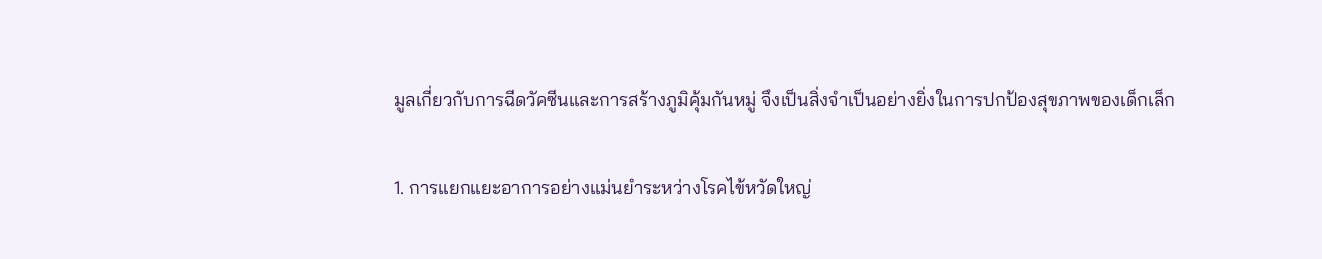มูลเกี่ยวกับการฉีดวัคซีนและการสร้างภูมิคุ้มกันหมู่ จึงเป็นสิ่งจำเป็นอย่างยิ่งในการปกป้องสุขภาพของเด็กเล็ก

1. การแยกแยะอาการอย่างแม่นยำระหว่างโรคไข้หวัดใหญ่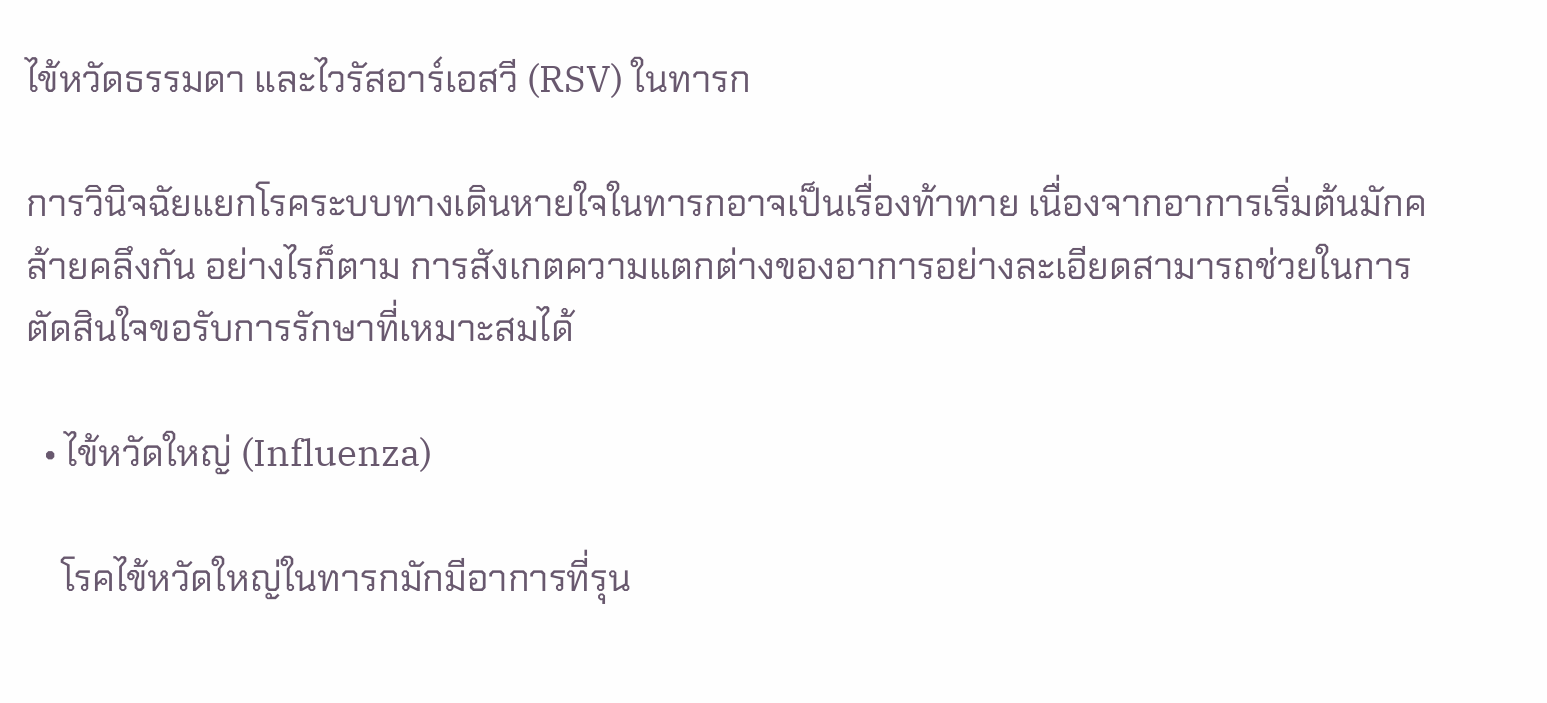ไข้หวัดธรรมดา และไวรัสอาร์เอสวี (RSV) ในทารก

การวินิจฉัยแยกโรคระบบทางเดินหายใจในทารกอาจเป็นเรื่องท้าทาย เนื่องจากอาการเริ่มต้นมักคล้ายคลึงกัน อย่างไรก็ตาม การสังเกตความแตกต่างของอาการอย่างละเอียดสามารถช่วยในการตัดสินใจขอรับการรักษาที่เหมาะสมได้

  • ไข้หวัดใหญ่ (Influenza)

    โรคไข้หวัดใหญ่ในทารกมักมีอาการที่รุน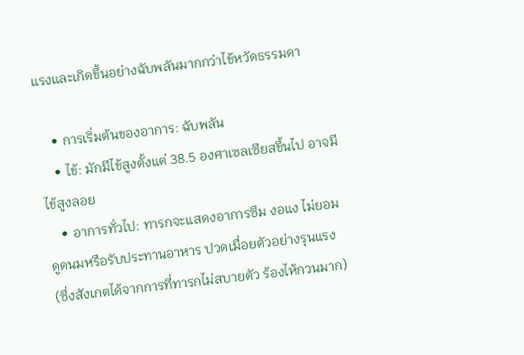แรงและเกิดขึ้นอย่างฉับพลันมากกว่าไข้หวัดธรรมดา

    • การเริ่มต้นของอาการ: ฉับพลัน
    • ไข้: มักมีไข้สูงตั้งแต่ 38.5 องศาเซลเซียสขึ้นไป อาจมีไข้สูงลอย
    • อาการทั่วไป: ทารกจะแสดงอาการซึม งอแง ไม่ยอมดูดนมหรือรับประทานอาหาร ปวดเมื่อยตัวอย่างรุนแรง (ซึ่งสังเกตได้จากการที่ทารกไม่สบายตัว ร้องไห้กวนมาก)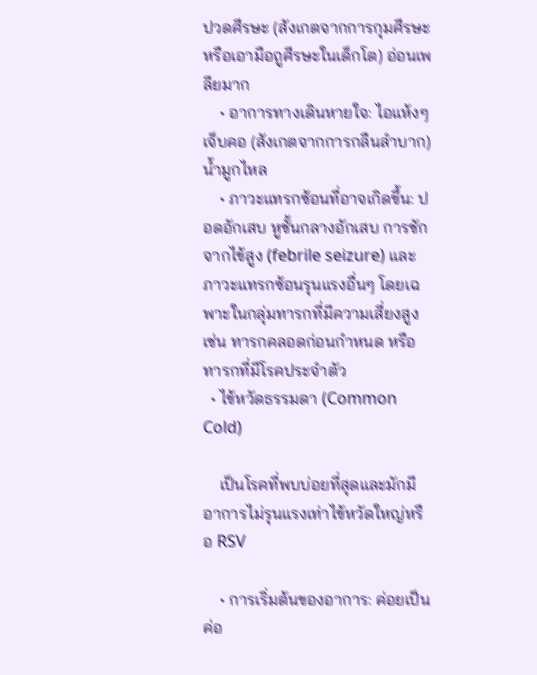ปวดศีรษะ (สังเกตจากการกุมศีรษะ หรือเอามือถูศีรษะในเด็กโต) อ่อนเพลียมาก
    • อาการทางเดินหายใจ: ไอแห้งๆ เจ็บคอ (สังเกตจากการกลืนลำบาก) น้ำมูกไหล
    • ภาวะแทรกซ้อนที่อาจเกิดขึ้น: ปอดอักเสบ หูชั้นกลางอักเสบ การชักจากไข้สูง (febrile seizure) และภาวะแทรกซ้อนรุนแรงอื่นๆ โดยเฉพาะในกลุ่มทารกที่มีความเสี่ยงสูง เช่น ทารกคลอดก่อนกำหนด หรือทารกที่มีโรคประจำตัว
  • ไข้หวัดธรรมดา (Common Cold)

    เป็นโรคที่พบบ่อยที่สุดและมักมีอาการไม่รุนแรงเท่าไข้หวัดใหญ่หรือ RSV

    • การเริ่มต้นของอาการ: ค่อยเป็นค่อ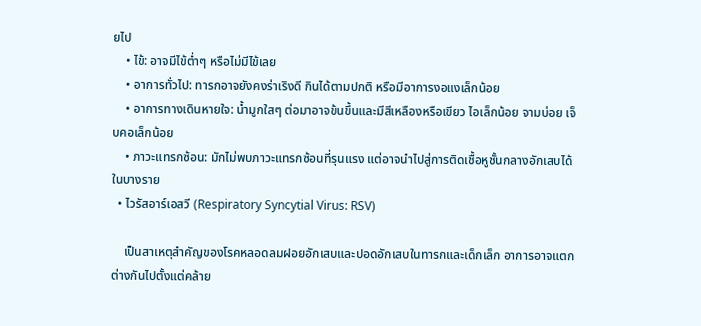ยไป
    • ไข้: อาจมีไข้ต่ำๆ หรือไม่มีไข้เลย
    • อาการทั่วไป: ทารกอาจยังคงร่าเริงดี กินได้ตามปกติ หรือมีอาการงอแงเล็กน้อย
    • อาการทางเดินหายใจ: น้ำมูกใสๆ ต่อมาอาจข้นขึ้นและมีสีเหลืองหรือเขียว ไอเล็กน้อย จามบ่อย เจ็บคอเล็กน้อย
    • ภาวะแทรกซ้อน: มักไม่พบภาวะแทรกซ้อนที่รุนแรง แต่อาจนำไปสู่การติดเชื้อหูชั้นกลางอักเสบได้ในบางราย
  • ไวรัสอาร์เอสวี (Respiratory Syncytial Virus: RSV)

    เป็นสาเหตุสำคัญของโรคหลอดลมฝอยอักเสบและปอดอักเสบในทารกและเด็กเล็ก อาการอาจแตกต่างกันไปตั้งแต่คล้าย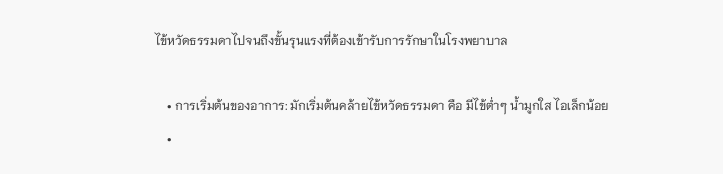ไข้หวัดธรรมดาไปจนถึงขั้นรุนแรงที่ต้องเข้ารับการรักษาในโรงพยาบาล

    • การเริ่มต้นของอาการ: มักเริ่มต้นคล้ายไข้หวัดธรรมดา คือ มีไข้ต่ำๆ น้ำมูกใส ไอเล็กน้อย
    •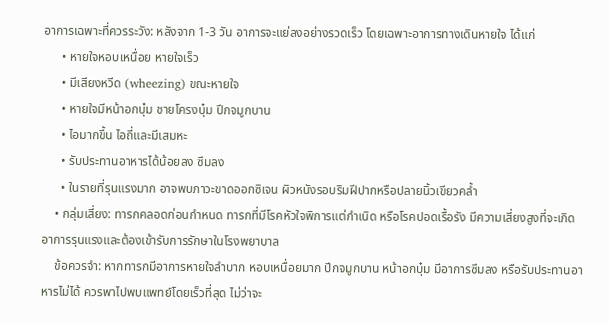อาการเฉพาะที่ควรระวัง: หลังจาก 1-3 วัน อาการจะแย่ลงอย่างรวดเร็ว โดยเฉพาะอาการทางเดินหายใจ ได้แก่
      • หายใจหอบเหนื่อย หายใจเร็ว
      • มีเสียงหวีด (wheezing) ขณะหายใจ
      • หายใจมีหน้าอกบุ๋ม ชายโครงบุ๋ม ปีกจมูกบาน
      • ไอมากขึ้น ไอถี่และมีเสมหะ
      • รับประทานอาหารได้น้อยลง ซึมลง
      • ในรายที่รุนแรงมาก อาจพบภาวะขาดออกซิเจน ผิวหนังรอบริมฝีปากหรือปลายนิ้วเขียวคล้ำ
    • กลุ่มเสี่ยง: ทารกคลอดก่อนกำหนด ทารกที่มีโรคหัวใจพิการแต่กำเนิด หรือโรคปอดเรื้อรัง มีความเสี่ยงสูงที่จะเกิดอาการรุนแรงและต้องเข้ารับการรักษาในโรงพยาบาล
    ข้อควรจำ: หากทารกมีอาการหายใจลำบาก หอบเหนื่อยมาก ปีกจมูกบาน หน้าอกบุ๋ม มีอาการซึมลง หรือรับประทานอาหารไม่ได้ ควรพาไปพบแพทย์โดยเร็วที่สุด ไม่ว่าจะ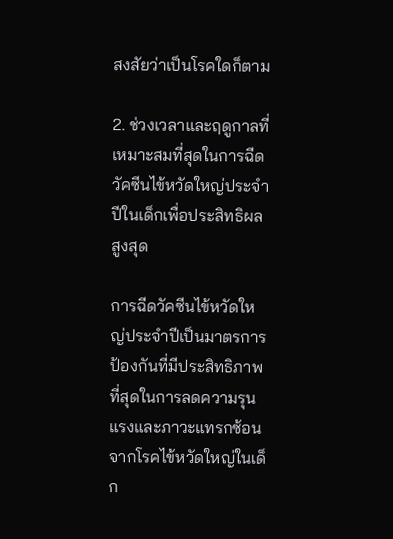สงสัยว่าเป็นโรคใดก็ตาม

2. ช่วงเวลาและฤดูกาลที่เหมาะสมที่สุดในการฉีดวัคซีนไข้หวัดใหญ่ประจำปีในเด็กเพื่อประสิทธิผลสูงสุด

การฉีดวัคซีนไข้หวัดใหญ่ประจำปีเป็นมาตรการป้องกันที่มีประสิทธิภาพที่สุดในการลดความรุนแรงและภาวะแทรกซ้อนจากโรคไข้หวัดใหญ่ในเด็ก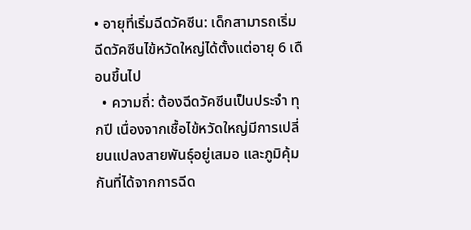• อายุที่เริ่มฉีดวัคซีน: เด็กสามารถเริ่มฉีดวัคซีนไข้หวัดใหญ่ได้ตั้งแต่อายุ 6 เดือนขึ้นไป
  • ความถี่: ต้องฉีดวัคซีนเป็นประจำ ทุกปี เนื่องจากเชื้อไข้หวัดใหญ่มีการเปลี่ยนแปลงสายพันธุ์อยู่เสมอ และภูมิคุ้มกันที่ได้จากการฉีด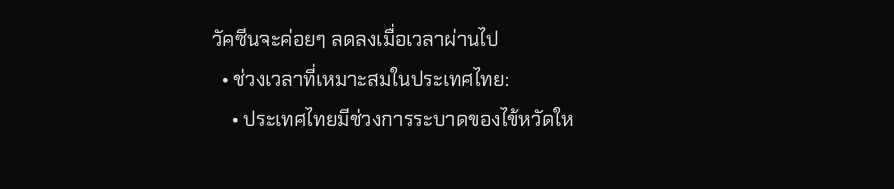วัคซีนจะค่อยๆ ลดลงเมื่อเวลาผ่านไป
  • ช่วงเวลาที่เหมาะสมในประเทศไทย:
    • ประเทศไทยมีช่วงการระบาดของไข้หวัดให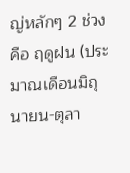ญ่หลักๆ 2 ช่วง คือ ฤดูฝน (ประมาณเดือนมิถุนายน-ตุลา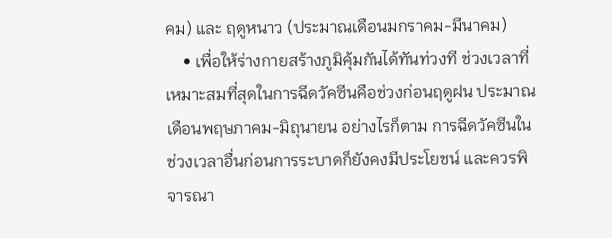คม) และ ฤดูหนาว (ประมาณเดือนมกราคม-มีนาคม)
    • เพื่อให้ร่างกายสร้างภูมิคุ้มกันได้ทันท่วงที ช่วงเวลาที่เหมาะสมที่สุดในการฉีดวัคซีนคือช่วงก่อนฤดูฝน ประมาณเดือนพฤษภาคม-มิถุนายน อย่างไรก็ตาม การฉีดวัคซีนในช่วงเวลาอื่นก่อนการระบาดก็ยังคงมีประโยชน์ และควรพิจารณา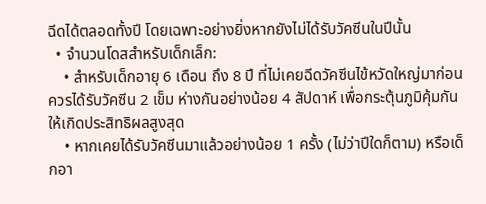ฉีดได้ตลอดทั้งปี โดยเฉพาะอย่างยิ่งหากยังไม่ได้รับวัคซีนในปีนั้น
  • จำนวนโดสสำหรับเด็กเล็ก:
    • สำหรับเด็กอายุ 6 เดือน ถึง 8 ปี ที่ไม่เคยฉีดวัคซีนไข้หวัดใหญ่มาก่อน ควรได้รับวัคซีน 2 เข็ม ห่างกันอย่างน้อย 4 สัปดาห์ เพื่อกระตุ้นภูมิคุ้มกันให้เกิดประสิทธิผลสูงสุด
    • หากเคยได้รับวัคซีนมาแล้วอย่างน้อย 1 ครั้ง (ไม่ว่าปีใดก็ตาม) หรือเด็กอา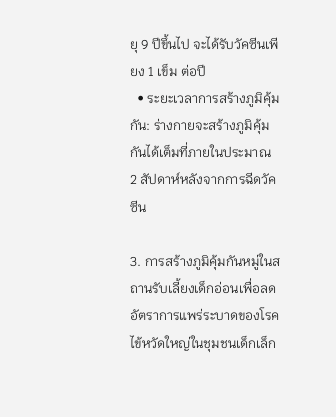ยุ 9 ปีขึ้นไป จะได้รับวัคซีนเพียง 1 เข็ม ต่อปี
  • ระยะเวลาการสร้างภูมิคุ้มกัน: ร่างกายจะสร้างภูมิคุ้มกันได้เต็มที่ภายในประมาณ 2 สัปดาห์หลังจากการฉีดวัคซีน

3. การสร้างภูมิคุ้มกันหมู่ในสถานรับเลี้ยงเด็กอ่อนเพื่อลดอัตราการแพร่ระบาดของโรคไข้หวัดใหญ่ในชุมชนเด็กเล็ก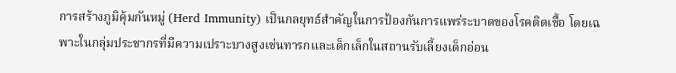การสร้างภูมิคุ้มกันหมู่ (Herd Immunity) เป็นกลยุทธ์สำคัญในการป้องกันการแพร่ระบาดของโรคติดเชื้อ โดยเฉพาะในกลุ่มประชากรที่มีความเปราะบางสูงเช่นทารกและเด็กเล็กในสถานรับเลี้ยงเด็กอ่อน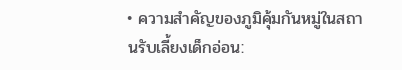• ความสำคัญของภูมิคุ้มกันหมู่ในสถานรับเลี้ยงเด็กอ่อน: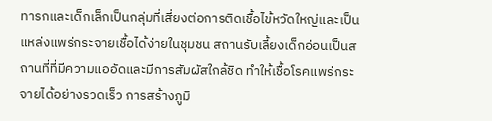ทารกและเด็กเล็กเป็นกลุ่มที่เสี่ยงต่อการติดเชื้อไข้หวัดใหญ่และเป็นแหล่งแพร่กระจายเชื้อได้ง่ายในชุมชน สถานรับเลี้ยงเด็กอ่อนเป็นสถานที่ที่มีความแออัดและมีการสัมผัสใกล้ชิด ทำให้เชื้อโรคแพร่กระจายได้อย่างรวดเร็ว การสร้างภูมิ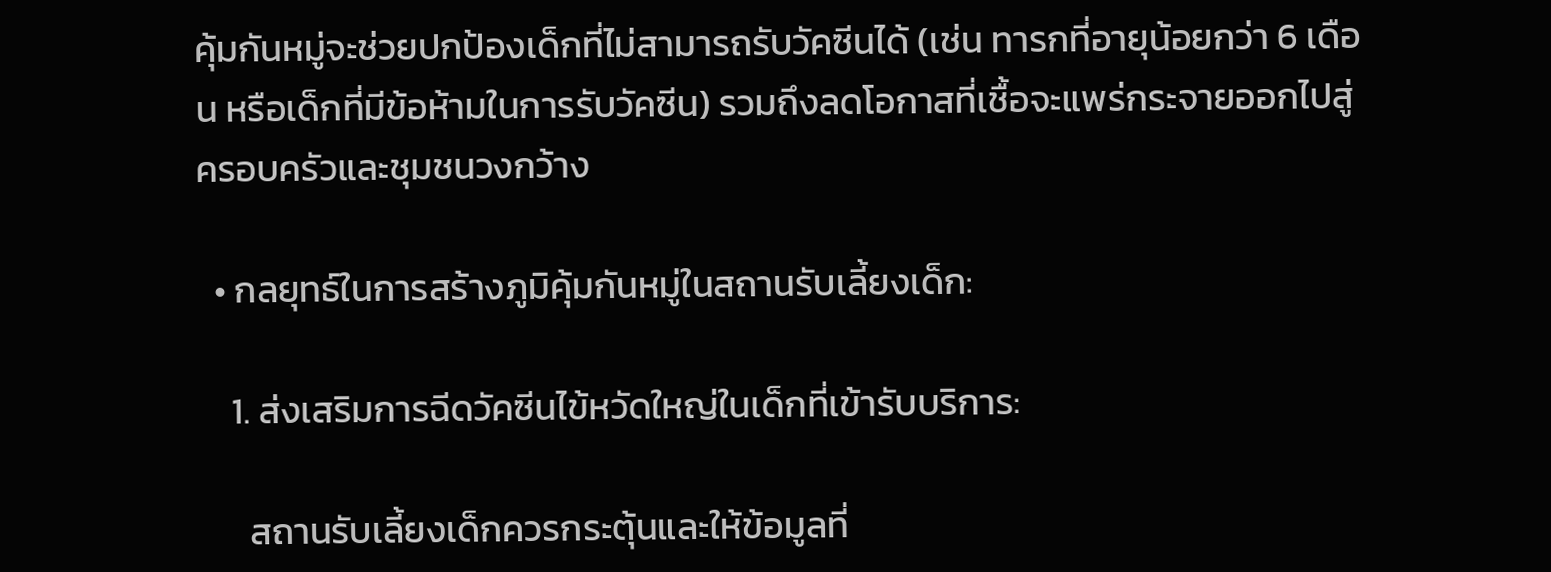คุ้มกันหมู่จะช่วยปกป้องเด็กที่ไม่สามารถรับวัคซีนได้ (เช่น ทารกที่อายุน้อยกว่า 6 เดือน หรือเด็กที่มีข้อห้ามในการรับวัคซีน) รวมถึงลดโอกาสที่เชื้อจะแพร่กระจายออกไปสู่ครอบครัวและชุมชนวงกว้าง

  • กลยุทธ์ในการสร้างภูมิคุ้มกันหมู่ในสถานรับเลี้ยงเด็ก:

    1. ส่งเสริมการฉีดวัคซีนไข้หวัดใหญ่ในเด็กที่เข้ารับบริการ:

      สถานรับเลี้ยงเด็กควรกระตุ้นและให้ข้อมูลที่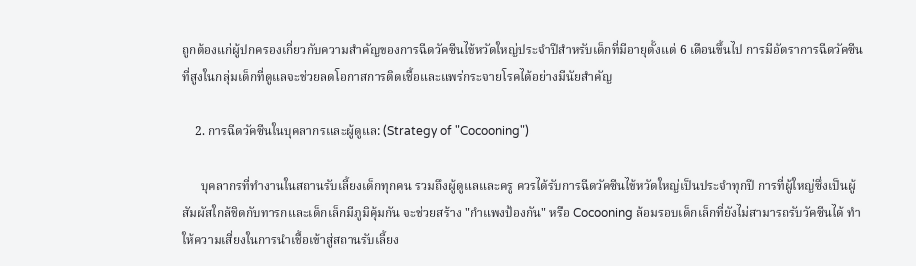ถูกต้องแก่ผู้ปกครองเกี่ยวกับความสำคัญของการฉีดวัคซีนไข้หวัดใหญ่ประจำปีสำหรับเด็กที่มีอายุตั้งแต่ 6 เดือนขึ้นไป การมีอัตราการฉีดวัคซีนที่สูงในกลุ่มเด็กที่ดูแลจะช่วยลดโอกาสการติดเชื้อและแพร่กระจายโรคได้อย่างมีนัยสำคัญ

    2. การฉีดวัคซีนในบุคลากรและผู้ดูแล: (Strategy of "Cocooning")

      บุคลากรที่ทำงานในสถานรับเลี้ยงเด็กทุกคน รวมถึงผู้ดูแลและครู ควรได้รับการฉีดวัคซีนไข้หวัดใหญ่เป็นประจำทุกปี การที่ผู้ใหญ่ซึ่งเป็นผู้สัมผัสใกล้ชิดกับทารกและเด็กเล็กมีภูมิคุ้มกัน จะช่วยสร้าง "กำแพงป้องกัน" หรือ Cocooning ล้อมรอบเด็กเล็กที่ยังไม่สามารถรับวัคซีนได้ ทำให้ความเสี่ยงในการนำเชื้อเข้าสู่สถานรับเลี้ยง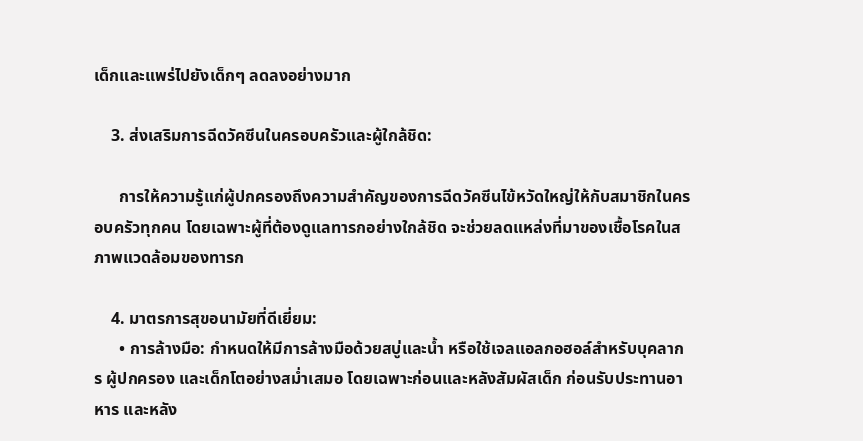เด็กและแพร่ไปยังเด็กๆ ลดลงอย่างมาก

    3. ส่งเสริมการฉีดวัคซีนในครอบครัวและผู้ใกล้ชิด:

      การให้ความรู้แก่ผู้ปกครองถึงความสำคัญของการฉีดวัคซีนไข้หวัดใหญ่ให้กับสมาชิกในครอบครัวทุกคน โดยเฉพาะผู้ที่ต้องดูแลทารกอย่างใกล้ชิด จะช่วยลดแหล่งที่มาของเชื้อโรคในสภาพแวดล้อมของทารก

    4. มาตรการสุขอนามัยที่ดีเยี่ยม:
      • การล้างมือ: กำหนดให้มีการล้างมือด้วยสบู่และน้ำ หรือใช้เจลแอลกอฮอล์สำหรับบุคลากร ผู้ปกครอง และเด็กโตอย่างสม่ำเสมอ โดยเฉพาะก่อนและหลังสัมผัสเด็ก ก่อนรับประทานอาหาร และหลัง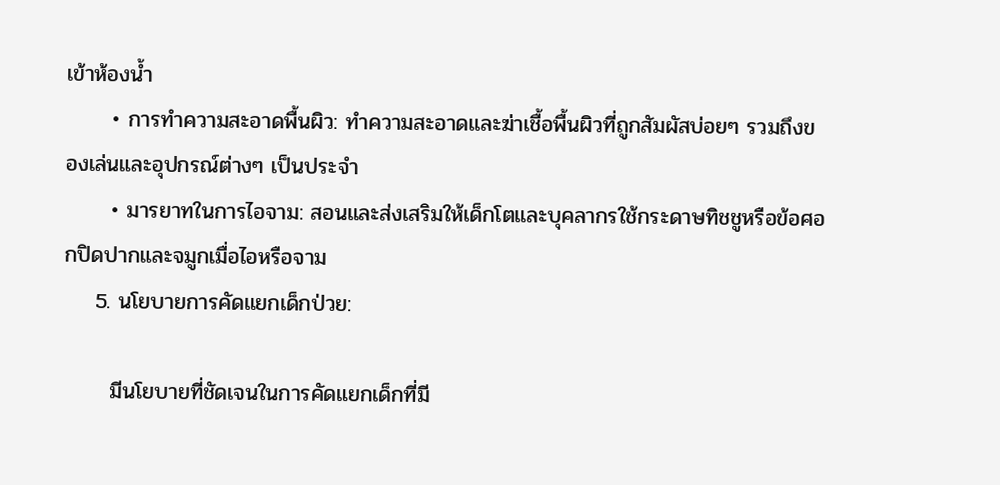เข้าห้องน้ำ
      • การทำความสะอาดพื้นผิว: ทำความสะอาดและฆ่าเชื้อพื้นผิวที่ถูกสัมผัสบ่อยๆ รวมถึงของเล่นและอุปกรณ์ต่างๆ เป็นประจำ
      • มารยาทในการไอจาม: สอนและส่งเสริมให้เด็กโตและบุคลากรใช้กระดาษทิชชูหรือข้อศอกปิดปากและจมูกเมื่อไอหรือจาม
    5. นโยบายการคัดแยกเด็กป่วย:

      มีนโยบายที่ชัดเจนในการคัดแยกเด็กที่มี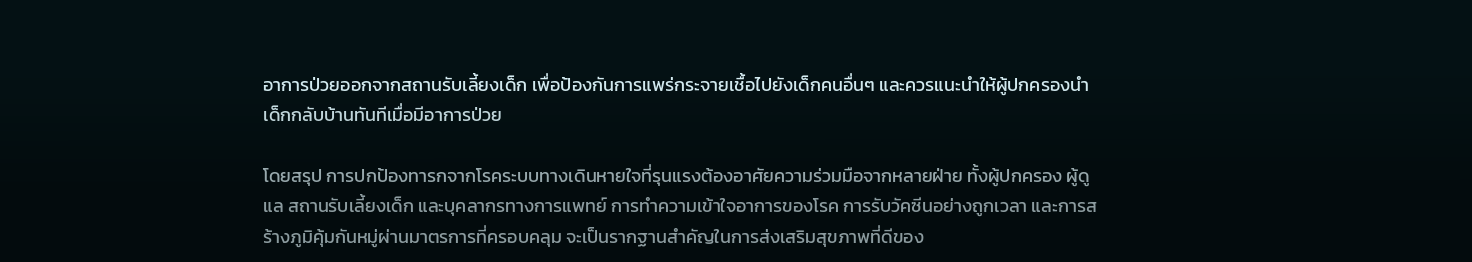อาการป่วยออกจากสถานรับเลี้ยงเด็ก เพื่อป้องกันการแพร่กระจายเชื้อไปยังเด็กคนอื่นๆ และควรแนะนำให้ผู้ปกครองนำเด็กกลับบ้านทันทีเมื่อมีอาการป่วย

โดยสรุป การปกป้องทารกจากโรคระบบทางเดินหายใจที่รุนแรงต้องอาศัยความร่วมมือจากหลายฝ่าย ทั้งผู้ปกครอง ผู้ดูแล สถานรับเลี้ยงเด็ก และบุคลากรทางการแพทย์ การทำความเข้าใจอาการของโรค การรับวัคซีนอย่างถูกเวลา และการสร้างภูมิคุ้มกันหมู่ผ่านมาตรการที่ครอบคลุม จะเป็นรากฐานสำคัญในการส่งเสริมสุขภาพที่ดีของ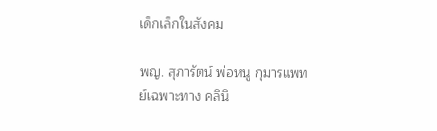เด็กเล็กในสังคม

พญ. สุภารัตน์ พ่อหนู กุมารแพทย์เฉพาะทาง คลินิ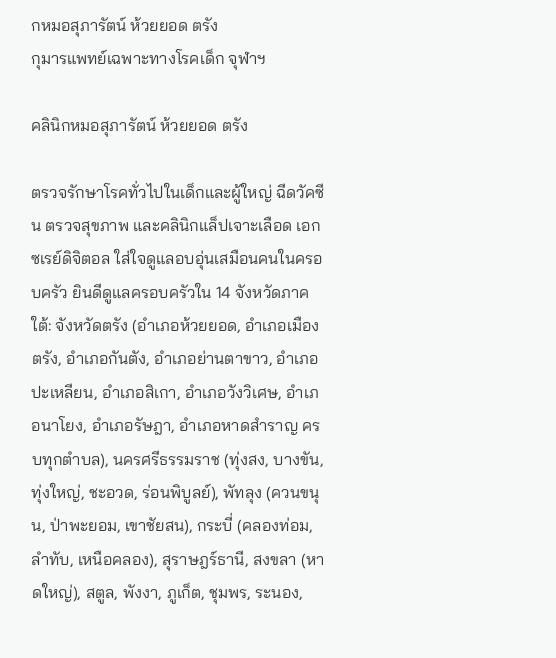กหมอสุภารัตน์ ห้วยยอด ตรัง
กุมารแพทย์เฉพาะทางโรคเด็ก จุฬาฯ

คลินิกหมอสุภารัตน์ ห้วยยอด ตรัง

ตรวจรักษาโรคทั่วไปในเด็กและผู้ใหญ่ ฉีดวัคซีน ตรวจสุขภาพ และคลินิกแล็ปเจาะเลือด เอกซเรย์ดิจิตอล ใส่ใจดูแลอบอุ่นเสมือนคนในครอบครัว ยินดีดูแลครอบครัวใน 14 จังหวัดภาคใต้: จังหวัดตรัง (อำเภอห้วยยอด, อำเภอเมืองตรัง, อำเภอกันตัง, อำเภอย่านตาขาว, อำเภอปะเหลียน, อำเภอสิเกา, อำเภอวังวิเศษ, อำเภอนาโยง, อำเภอรัษฎา, อำเภอหาดสำราญ ครบทุกตำบล), นครศรีธรรมราช (ทุ่งสง, บางขัน, ทุ่งใหญ่, ชะอวด, ร่อนพิบูลย์), พัทลุง (ควนขนุน, ป่าพะยอม, เขาชัยสน), กระบี่ (คลองท่อม, ลำทับ, เหนือคลอง), สุราษฎร์ธานี, สงขลา (หาดใหญ่), สตูล, พังงา, ภูเก็ต, ชุมพร, ระนอง,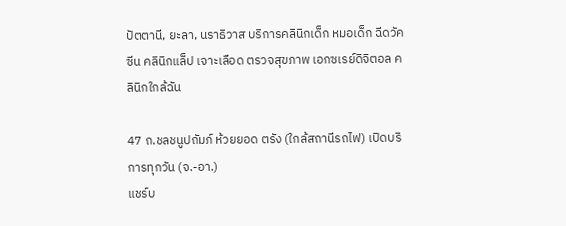ปัตตานี, ยะลา, นราธิวาส บริการคลินิกเด็ก หมอเด็ก ฉีดวัคซีน คลินิกแล็ป เจาะเลือด ตรวจสุขภาพ เอกซเรย์ดิจิตอล คลินิกใกล้ฉัน

47 ถ.ชลชนูปถัมภ์ ห้วยยอด ตรัง (ใกล้สถานีรถไฟ) เปิดบริการทุกวัน (จ.-อา.)
แชร์บ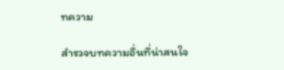ทความ

สำรวจบทความอื่นที่น่าสนใจ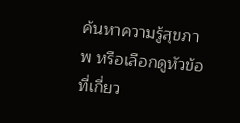ค้นหาความรู้สุขภาพ หรือเลือกดูหัวข้อที่เกี่ยว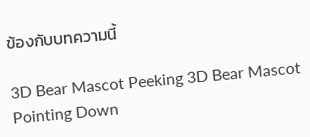ข้องกับบทความนี้

3D Bear Mascot Peeking 3D Bear Mascot Pointing Down